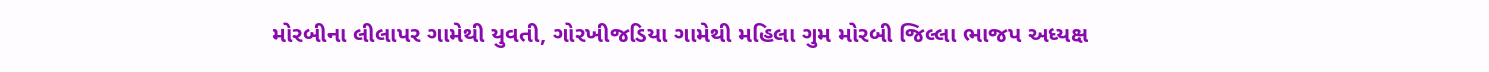મોરબીના લીલાપર ગામેથી યુવતી, ગોરખીજડિયા ગામેથી મહિલા ગુમ મોરબી જિલ્લા ભાજપ અધ્યક્ષ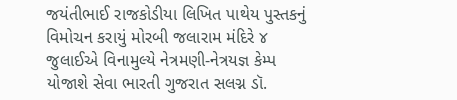જયંતીભાઈ રાજકોડીયા લિખિત પાથેય પુસ્તકનું વિમોચન કરાયું મોરબી જલારામ મંદિરે ૪ જુલાઈએ વિનામુલ્યે નેત્રમણી-નેત્રયજ્ઞ કેમ્પ યોજાશે સેવા ભારતી ગુજરાત સલગ્ન ડૉ.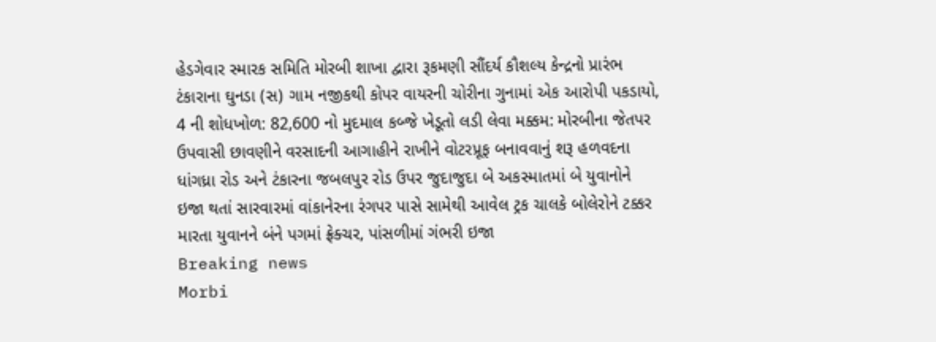હેડગેવાર સ્મારક સમિતિ મોરબી શાખા દ્વારા રૂકમણી સૌંદર્ય કૌશલ્ય કેન્દ્રનો પ્રારંભ ટંકારાના ઘુનડા (સ) ગામ નજીકથી કોપર વાયરની ચોરીના ગુનામાં એક આરોપી પકડાયો, 4 ની શોધખોળ: 82,600 નો મુદમાલ કબ્જે ખેડૂતો લડી લેવા મક્કમ: મોરબીના જેતપર ઉપવાસી છાવણીને વરસાદની આગાહીને રાખીને વોટરપ્રૂફ બનાવવાનું શરૂ હળવદના ધાંગધ્રા રોડ અને ટંકારના જબલપુર રોડ ઉપર જુદાજુદા બે અકસ્માતમાં બે યુવાનોને ઇજા થતાં સારવારમાં વાંકાનેરના રંગપર પાસે સામેથી આવેલ ટ્રક ચાલકે બોલેરોને ટક્કર મારતા યુવાનને બંને પગમાં ફ્રેક્ચર, પાંસળીમાં ગંભરી ઇજા
Breaking news
Morbi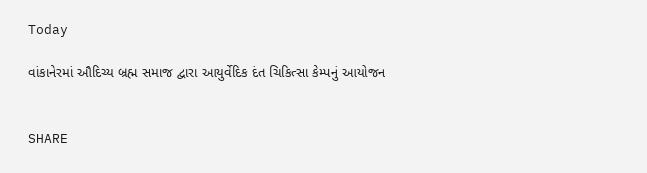Today

વાંકાનેરમાં ઔદિચ્ય બ્રહ્મ સમાજ દ્વારા આયુર્વેદિક દંત ચિકિત્સા કેમ્પનું આયોજન


SHARE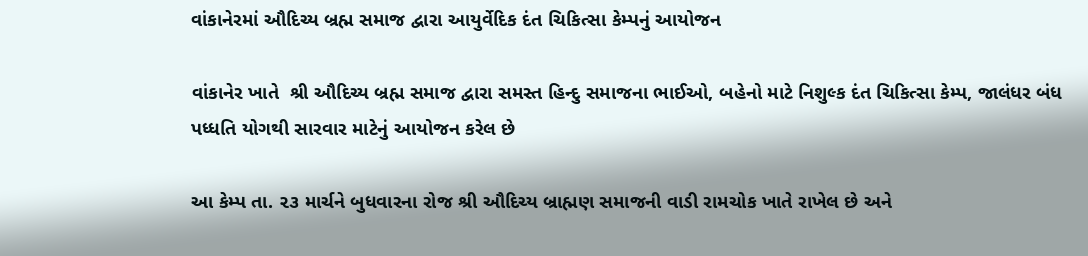વાંકાનેરમાં ઔદિચ્ય બ્રહ્મ સમાજ દ્વારા આયુર્વેદિક દંત ચિકિત્સા કેમ્પનું આયોજન

વાંકાનેર ખાતે  શ્રી ઔદિચ્ય બ્રહ્મ સમાજ દ્વારા સમસ્ત હિન્દુ સમાજના ભાઈઓ, બહેનો માટે નિશુલ્ક દંત ચિકિત્સા કેમ્પ, જાલંધર બંધ પધ્ધતિ યોગથી સારવાર માટેનું આયોજન કરેલ છે

આ કેમ્પ તા. ૨૩ માર્ચને બુધવારના રોજ શ્રી ઔદિચ્ય બ્રાહ્મણ સમાજની વાડી રામચોક ખાતે રાખેલ છે અને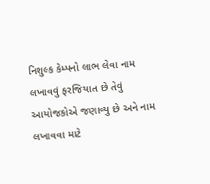નિશુલ્ક કેમ્પનો લાભ લેવા નામ લખાવવું ફરજિયાત છે તેવું આયોજકોએ જણાવ્યુ છે અને નામ લખાવવા માટે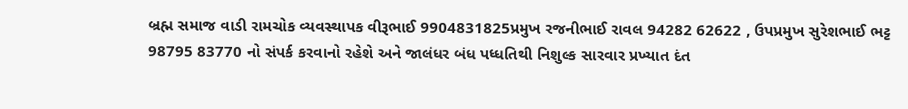બ્રહ્મ સમાજ વાડી રામચોક વ્યવસ્થાપક વીરૂભાઈ 9904831825પ્રમુખ રજનીભાઈ રાવલ 94282 62622 , ઉપપ્રમુખ સુરેશભાઈ ભટ્ટ 98795 83770 નો સંપર્ક કરવાનો રહેશે અને જાલંધર બંધ પધ્ધતિથી નિશુલ્ક સારવાર પ્રખ્યાત દંત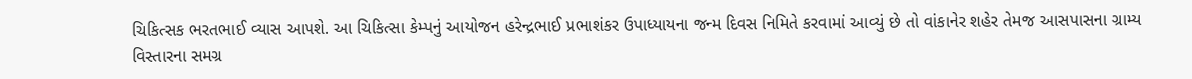ચિકિત્સક ભરતભાઈ વ્યાસ આપશે. આ ચિકિત્સા કેમ્પનું આયોજન હરેન્દ્રભાઈ પ્રભાશંકર ઉપાધ્યાયના જન્મ દિવસ નિમિતે કરવામાં આવ્યું છે તો વાંકાનેર શહેર તેમજ આસપાસના ગ્રામ્ય વિસ્તારના સમગ્ર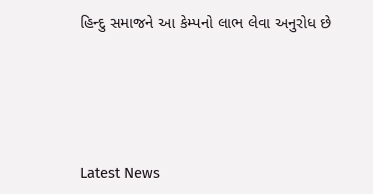હિન્દુ સમાજને આ કેમ્પનો લાભ લેવા અનુરોધ છે






Latest News